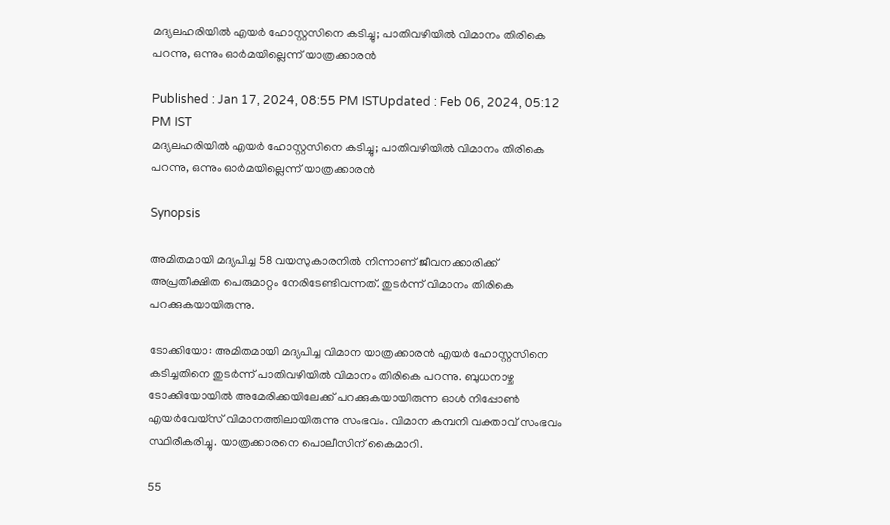മദ്യലഹരിയിൽ എയര്‍ ഹോസ്റ്റസിനെ കടിച്ചു; പാതിവഴിയിൽ വിമാനം തിരികെ പറന്നു, ഒന്നും ഓര്‍മയില്ലെന്ന് യാത്രക്കാരൻ

Published : Jan 17, 2024, 08:55 PM ISTUpdated : Feb 06, 2024, 05:12 PM IST
മദ്യലഹരിയിൽ എയര്‍ ഹോസ്റ്റസിനെ കടിച്ചു; പാതിവഴിയിൽ വിമാനം തിരികെ പറന്നു, ഒന്നും ഓര്‍മയില്ലെന്ന് യാത്രക്കാരൻ

Synopsis

അമിതമായി മദ്യപിച്ച 58 വയസുകാരനിൽ നിന്നാണ് ജീവനക്കാരിക്ക് അപ്രതീക്ഷിത പെരുമാറ്റം നേരിടേണ്ടിവന്നത്. തുടര്‍ന്ന് വിമാനം തിരികെ പറക്കുകയായിരുന്നു.

ടോക്കിയോ: അമിതമായി മദ്യപിച്ച വിമാന യാത്രക്കാരന്‍ എയര്‍ ഹോസ്റ്റസിനെ കടിച്ചതിനെ തുടര്‍ന്ന് പാതിവഴിയില്‍ വിമാനം തിരികെ പറന്നു. ബുധനാഴ്ച ടോക്കിയോയില്‍ അമേരിക്കയിലേക്ക് പറക്കുകയായിരുന്ന ഓൾ നിപ്പോൺ എയര്‍വേയ്സ് വിമാനത്തിലായിരുന്നു സംഭവം. വിമാന കമ്പനി വക്താവ് സംഭവം സ്ഥിരീകരിച്ചു. യാത്രക്കാരനെ പൊലീസിന് കൈമാറി.

55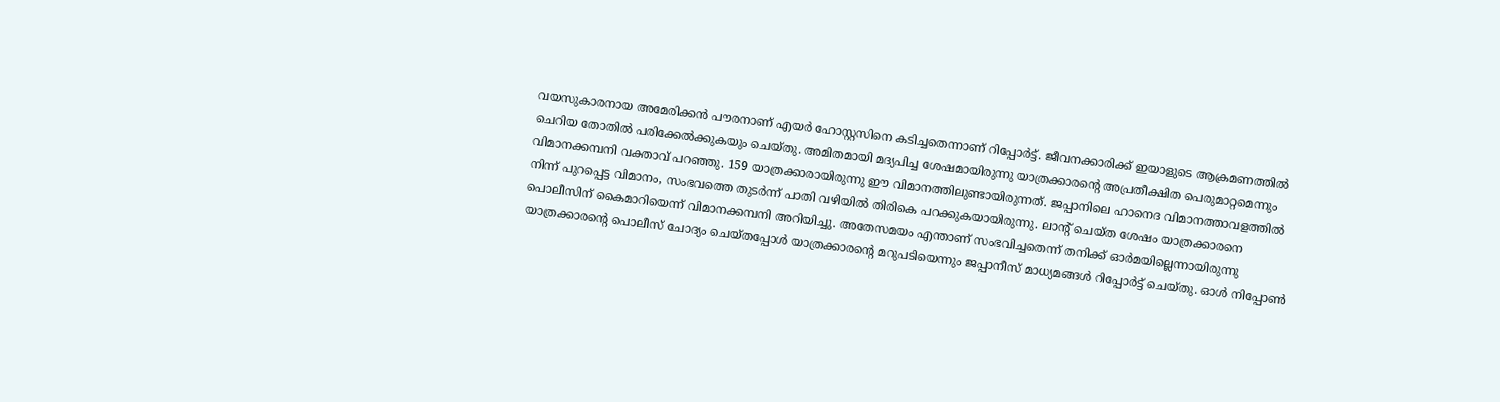വയസുകാരനായ അമേരിക്കൻ പൗരനാണ് എയര്‍ ഹോസ്റ്റസിനെ കടിച്ചതെന്നാണ് റിപ്പോര്‍ട്ട്. ജീവനക്കാരിക്ക് ഇയാളുടെ ആക്രമണത്തിൽ ചെറിയ തോതിൽ പരിക്കേൽക്കുകയും ചെയ്തു. അമിതമായി മദ്യപിച്ച ശേഷമായിരുന്നു യാത്രക്കാരന്റെ അപ്രതീക്ഷിത പെരുമാറ്റമെന്നും വിമാനക്കമ്പനി വക്താവ് പറഞ്ഞു. 159 യാത്രക്കാരായിരുന്നു ഈ വിമാനത്തിലുണ്ടായിരുന്നത്. ജപ്പാനിലെ ഹാനെദ വിമാനത്താവളത്തിൽ നിന്ന് പുറപ്പെട്ട വിമാനം, സംഭവത്തെ തുടര്‍ന്ന് പാതി വഴിയിൽ തിരികെ പറക്കുകയായിരുന്നു. ലാന്റ് ചെയ്ത ശേഷം യാത്രക്കാരനെ പൊലീസിന് കൈമാറിയെന്ന് വിമാനക്കമ്പനി അറിയിച്ചു. അതേസമയം എന്താണ് സംഭവിച്ചതെന്ന് തനിക്ക് ഓര്‍മയില്ലെന്നായിരുന്നു യാത്രക്കാരന്റെ പൊലീസ് ചോദ്യം ചെയ്തപ്പോൾ യാത്രക്കാരന്റെ മറുപടിയെന്നും ജപ്പാനീസ് മാധ്യമങ്ങള്‍ റിപ്പോര്‍ട്ട് ചെയ്തു. ഓൾ നിപ്പോൺ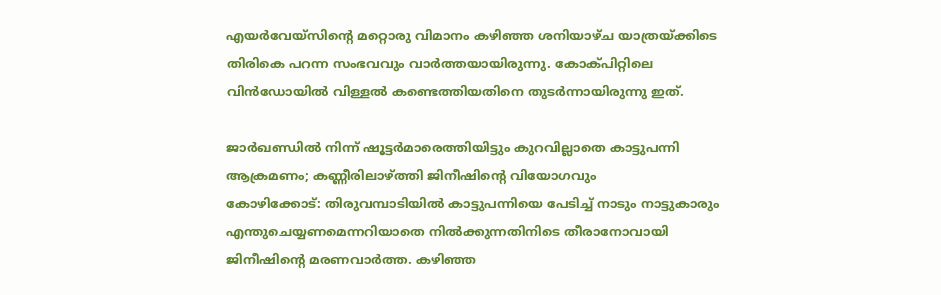എയര്‍വേയ്സിന്റെ മറ്റൊരു വിമാനം കഴിഞ്ഞ ശനിയാഴ്ച യാത്രയ്ക്കിടെ തിരികെ പറന്ന സംഭവവും വാര്‍ത്തയായിരുന്നു. കോക്പിറ്റിലെ വിന്‍ഡോയിൽ വിള്ളൽ കണ്ടെത്തിയതിനെ തുടര്‍ന്നായിരുന്നു ഇത്.

ജാർഖണ്ഡില്‍ നിന്ന് ഷൂട്ടർമാരെത്തിയിട്ടും കുറവില്ലാതെ കാട്ടുപന്നി ആക്രമണം; കണ്ണീരിലാഴ്ത്തി ജിനീഷിന്റെ വിയോഗവും
കോഴിക്കോട്: തിരുവമ്പാടിയിൽ കാട്ടുപന്നിയെ പേടിച്ച് നാടും നാട്ടുകാരും എന്തുചെയ്യണമെന്നറിയാതെ നില്‍ക്കുന്നതിനിടെ തീരാനോവായി ജിനീഷിന്റെ മരണവാര്‍ത്ത. കഴിഞ്ഞ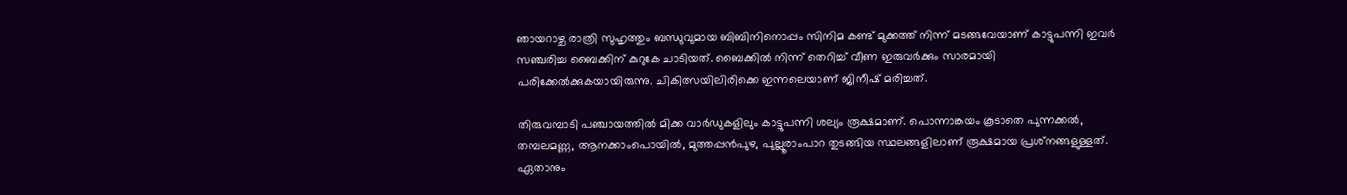ഞായറാഴ്ച രാത്രി സുഹൃത്തും ബന്ധുവുമായ ബിബിനിനൊപ്പം സിനിമ കണ്ട് മുക്കത്ത് നിന്ന് മടങ്ങവേയാണ് കാട്ടുപന്നി ഇവര്‍ സഞ്ചരിച്ച ബൈക്കിന് കുറുകേ ചാടിയത്. ബൈക്കില്‍ നിന്ന് തെറിച്ച് വീണ ഇരുവര്‍ക്കും സാരമായി പരിക്കേല്‍ക്കുകയായിരുന്നു. ചികിത്സയിലിരിക്കെ ഇന്നലെയാണ് ജിനീഷ് മരിച്ചത്.

തിരുവമ്പാടി പഞ്ചായത്തില്‍ മിക്ക വാര്‍ഡുകളിലും കാട്ടുപന്നി ശല്യം രൂക്ഷമാണ്. പൊന്നാങ്കയം കൂടാതെ പുന്നക്കല്‍, തമ്പലമണ്ണ, ആനക്കാംപൊയില്‍, മുത്തപ്പന്‍പുഴ, പുല്ലൂരാംപാറ തുടങ്ങിയ സ്ഥലങ്ങളിലാണ് രൂക്ഷമായ പ്രശ്‌നങ്ങളുള്ളത്. ഏതാനും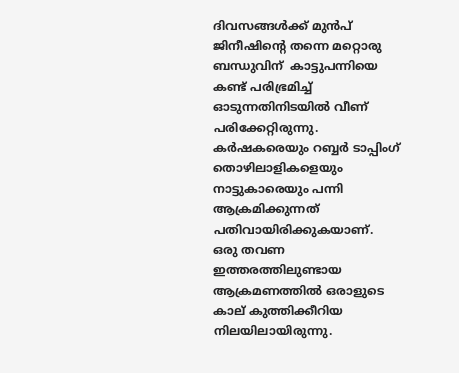ദിവസങ്ങള്‍ക്ക് മുന്‍പ് ജിനീഷിന്റെ തന്നെ മറ്റൊരു ബന്ധുവിന്  കാട്ടുപന്നിയെ കണ്ട് പരിഭ്രമിച്ച് ഓടുന്നതിനിടയില്‍ വീണ് പരിക്കേറ്റിരുന്നു. കര്‍ഷകരെയും റബ്ബര്‍ ടാപ്പിംഗ് തൊഴിലാളികളെയും നാട്ടുകാരെയും പന്നി ആക്രമിക്കുന്നത് പതിവായിരിക്കുകയാണ്. ഒരു തവണ ഇത്തരത്തിലുണ്ടായ ആക്രമണത്തില്‍ ഒരാളുടെ കാല് കുത്തിക്കീറിയ നിലയിലായിരുന്നു.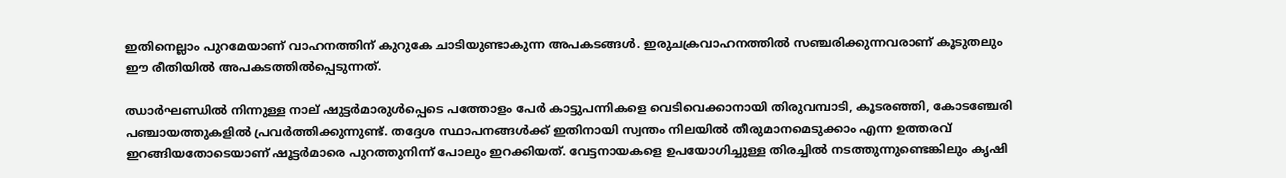ഇതിനെല്ലാം പുറമേയാണ് വാഹനത്തിന് കുറുകേ ചാടിയുണ്ടാകുന്ന അപകടങ്ങള്‍. ഇരുചക്രവാഹനത്തില്‍ സഞ്ചരിക്കുന്നവരാണ് കൂടുതലും ഈ രീതിയില്‍ അപകടത്തില്‍പ്പെടുന്നത്.

ഝാര്‍ഘണ്ഡില്‍ നിന്നുള്ള നാല് ഷുട്ടര്‍മാരുള്‍പ്പെടെ പത്തോളം പേര്‍ കാട്ടുപന്നികളെ വെടിവെക്കാനായി തിരുവമ്പാടി, കൂടരഞ്ഞി, കോടഞ്ചേരി പഞ്ചായത്തുകളില്‍ പ്രവര്‍ത്തിക്കുന്നുണ്ട്. തദ്ദേശ സ്ഥാപനങ്ങള്‍ക്ക് ഇതിനായി സ്വന്തം നിലയില്‍ തീരുമാനമെടുക്കാം എന്ന ഉത്തരവ് ഇറങ്ങിയതോടെയാണ് ഷൂട്ടര്‍മാരെ പുറത്തുനിന്ന് പോലും ഇറക്കിയത്. വേട്ടനായകളെ ഉപയോഗിച്ചുള്ള തിരച്ചില്‍ നടത്തുന്നുണ്ടെങ്കിലും കൃഷി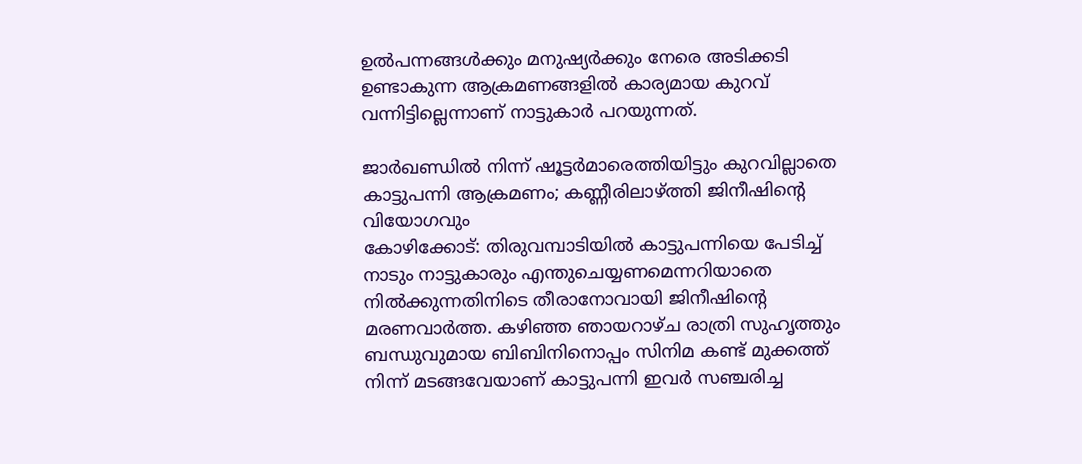ഉല്‍പന്നങ്ങള്‍ക്കും മനുഷ്യര്‍ക്കും നേരെ അടിക്കടി ഉണ്ടാകുന്ന ആക്രമണങ്ങളില്‍ കാര്യമായ കുറവ് വന്നിട്ടില്ലെന്നാണ് നാട്ടുകാര്‍ പറയുന്നത്.

ജാർഖണ്ഡില്‍ നിന്ന് ഷൂട്ടർമാരെത്തിയിട്ടും കുറവില്ലാതെ കാട്ടുപന്നി ആക്രമണം; കണ്ണീരിലാഴ്ത്തി ജിനീഷിന്റെ വിയോഗവും
കോഴിക്കോട്: തിരുവമ്പാടിയിൽ കാട്ടുപന്നിയെ പേടിച്ച് നാടും നാട്ടുകാരും എന്തുചെയ്യണമെന്നറിയാതെ നില്‍ക്കുന്നതിനിടെ തീരാനോവായി ജിനീഷിന്റെ മരണവാര്‍ത്ത. കഴിഞ്ഞ ഞായറാഴ്ച രാത്രി സുഹൃത്തും ബന്ധുവുമായ ബിബിനിനൊപ്പം സിനിമ കണ്ട് മുക്കത്ത് നിന്ന് മടങ്ങവേയാണ് കാട്ടുപന്നി ഇവര്‍ സഞ്ചരിച്ച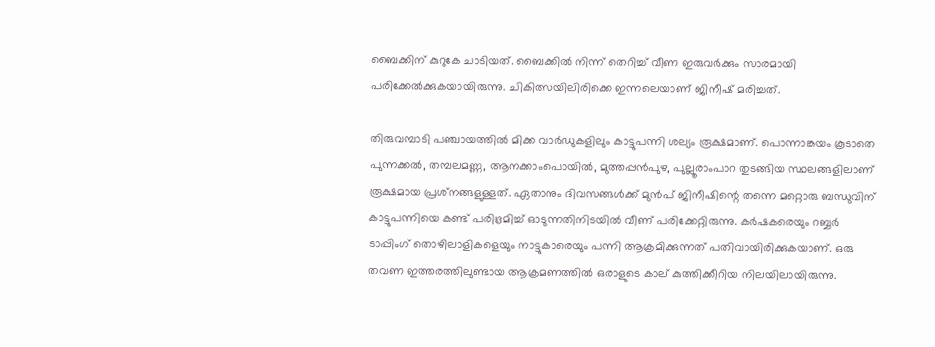ബൈക്കിന് കുറുകേ ചാടിയത്. ബൈക്കില്‍ നിന്ന് തെറിച്ച് വീണ ഇരുവര്‍ക്കും സാരമായി പരിക്കേല്‍ക്കുകയായിരുന്നു. ചികിത്സയിലിരിക്കെ ഇന്നലെയാണ് ജിനീഷ് മരിച്ചത്.

തിരുവമ്പാടി പഞ്ചായത്തില്‍ മിക്ക വാര്‍ഡുകളിലും കാട്ടുപന്നി ശല്യം രൂക്ഷമാണ്. പൊന്നാങ്കയം കൂടാതെ പുന്നക്കല്‍, തമ്പലമണ്ണ, ആനക്കാംപൊയില്‍, മുത്തപ്പന്‍പുഴ, പുല്ലൂരാംപാറ തുടങ്ങിയ സ്ഥലങ്ങളിലാണ് രൂക്ഷമായ പ്രശ്‌നങ്ങളുള്ളത്. ഏതാനും ദിവസങ്ങള്‍ക്ക് മുന്‍പ് ജിനീഷിന്റെ തന്നെ മറ്റൊരു ബന്ധുവിന്  കാട്ടുപന്നിയെ കണ്ട് പരിഭ്രമിച്ച് ഓടുന്നതിനിടയില്‍ വീണ് പരിക്കേറ്റിരുന്നു. കര്‍ഷകരെയും റബ്ബര്‍ ടാപ്പിംഗ് തൊഴിലാളികളെയും നാട്ടുകാരെയും പന്നി ആക്രമിക്കുന്നത് പതിവായിരിക്കുകയാണ്. ഒരു തവണ ഇത്തരത്തിലുണ്ടായ ആക്രമണത്തില്‍ ഒരാളുടെ കാല് കുത്തിക്കീറിയ നിലയിലായിരുന്നു.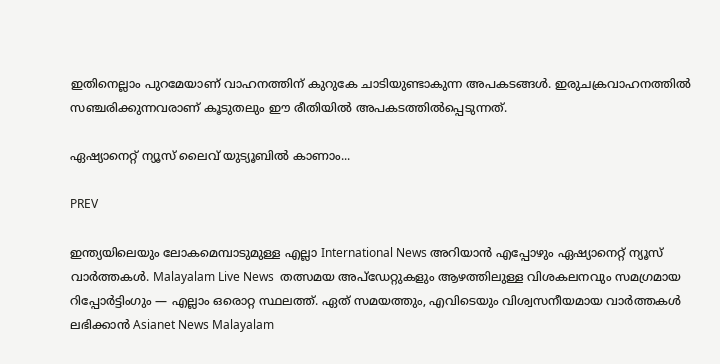ഇതിനെല്ലാം പുറമേയാണ് വാഹനത്തിന് കുറുകേ ചാടിയുണ്ടാകുന്ന അപകടങ്ങള്‍. ഇരുചക്രവാഹനത്തില്‍ സഞ്ചരിക്കുന്നവരാണ് കൂടുതലും ഈ രീതിയില്‍ അപകടത്തില്‍പ്പെടുന്നത്.

ഏഷ്യാനെറ്റ് ന്യൂസ് ലൈവ് യുട്യൂബില്‍ കാണാം...

PREV

ഇന്ത്യയിലെയും ലോകമെമ്പാടുമുള്ള എല്ലാ International News അറിയാൻ എപ്പോഴും ഏഷ്യാനെറ്റ് ന്യൂസ് വാർത്തകൾ. Malayalam Live News  തത്സമയ അപ്‌ഡേറ്റുകളും ആഴത്തിലുള്ള വിശകലനവും സമഗ്രമായ റിപ്പോർട്ടിംഗും — എല്ലാം ഒരൊറ്റ സ്ഥലത്ത്. ഏത് സമയത്തും, എവിടെയും വിശ്വസനീയമായ വാർത്തകൾ ലഭിക്കാൻ Asianet News Malayalam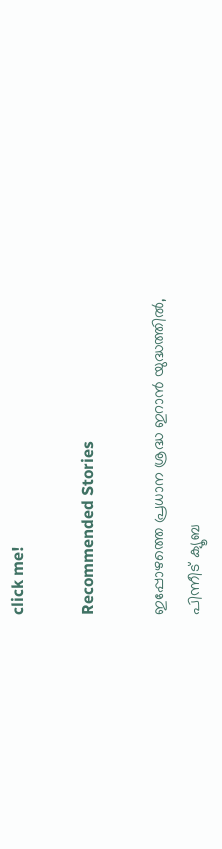click me!

Recommended Stories

ഇപ്പോഴത്തെ പ്രധാന ശ്രദ്ധ ഇറാൻ യുദ്ധത്തിൽ, പിന്നീട് ക്യൂബ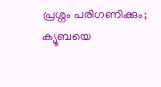പ്രശ്നം പരിഗണിക്കും; ക്യൂബയെ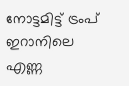നോട്ടമിട്ട് ട്രംപ്
ഇറാനിലെ എണ്ണ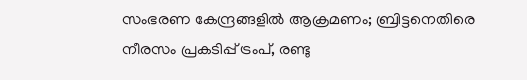സംഭരണ കേന്ദ്രങ്ങളിൽ ആക്രമണം; ബ്രിട്ടനെതിരെ നീരസം പ്രകടിപ്പ് ട്രംപ്, രണ്ടു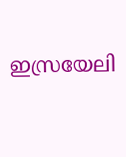ഇസ്രയേലി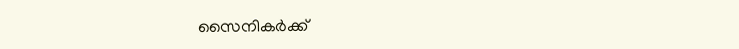സൈനികർക്ക്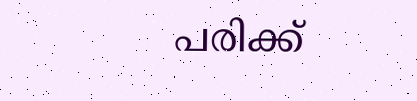പരിക്ക്